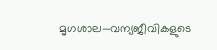മൃഗശാല—വന്യജീവികളുടെ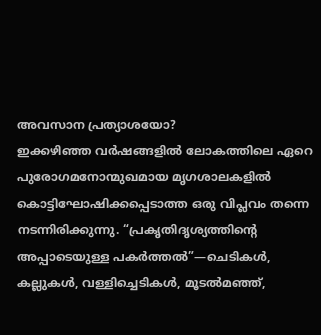അവസാന പ്രത്യാശയോ?
ഇക്കഴിഞ്ഞ വർഷങ്ങളിൽ ലോകത്തിലെ ഏറെ പുരോഗമനോന്മുഖമായ മൃഗശാലകളിൽ കൊട്ടിഘോഷിക്കപ്പെടാത്ത ഒരു വിപ്ലവം തന്നെ നടന്നിരിക്കുന്നു. “പ്രകൃതിദൃശ്യത്തിന്റെ അപ്പാടെയുള്ള പകർത്തൽ”—ചെടികൾ, കല്ലുകൾ, വള്ളിച്ചെടികൾ, മൂടൽമഞ്ഞ്,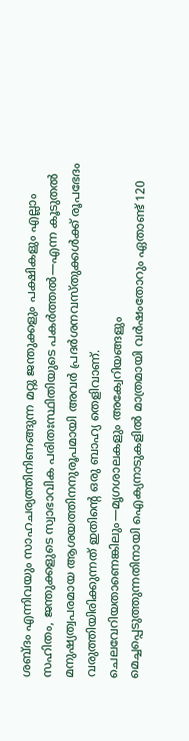ശബ്ദം എന്നിവയും സാഹചര്യത്തിനിണങ്ങുന്ന മറ്റു ജന്തുക്കളും പക്ഷികളും എല്ലാം സഹിതം, ജന്തുക്കളുടെ സ്വാഭാവിക പരിതഃസ്ഥിതിയുടെ പകർത്തൽ—എന്ന കൂടുതൽ മനുഷ്യത്വപരമായ ആശയത്തിനനുരൂപമായി അവർ പ്രദർശനവസ്തുക്കൾക്ക് രൂപഭേദം വരുത്തിയിരിക്കുന്നത് ഇതിന്റെ ഒരു ബാഹ്യ തെളിവാണ്. ചെലവേറിയതാണെങ്കിലും—മൃഗശാലകളും അക്വേറിയങ്ങളും മെച്ചപ്പെടുത്തുന്നതിനായി ഐക്യനാടുകളിൽ മാത്രമായി വർഷംതോറും ഏതാണ്ട് 120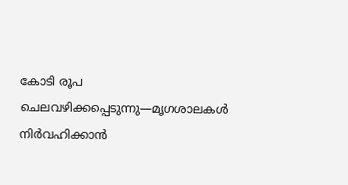കോടി രൂപ ചെലവഴിക്കപ്പെടുന്നു—മൃഗശാലകൾ നിർവഹിക്കാൻ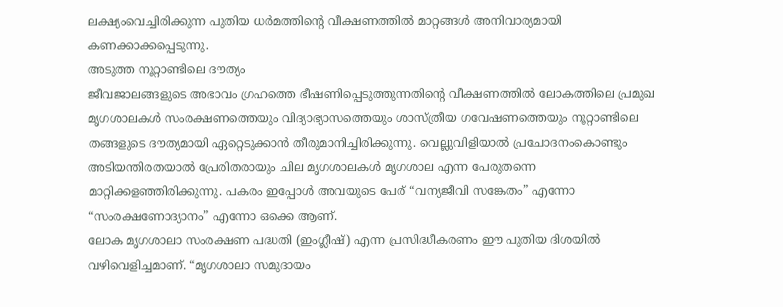ലക്ഷ്യംവെച്ചിരിക്കുന്ന പുതിയ ധർമത്തിന്റെ വീക്ഷണത്തിൽ മാറ്റങ്ങൾ അനിവാര്യമായി കണക്കാക്കപ്പെടുന്നു.
അടുത്ത നൂറ്റാണ്ടിലെ ദൗത്യം
ജീവജാലങ്ങളുടെ അഭാവം ഗ്രഹത്തെ ഭീഷണിപ്പെടുത്തുന്നതിന്റെ വീക്ഷണത്തിൽ ലോകത്തിലെ പ്രമുഖ മൃഗശാലകൾ സംരക്ഷണത്തെയും വിദ്യാഭ്യാസത്തെയും ശാസ്ത്രീയ ഗവേഷണത്തെയും നൂറ്റാണ്ടിലെ തങ്ങളുടെ ദൗത്യമായി ഏറ്റെടുക്കാൻ തീരുമാനിച്ചിരിക്കുന്നു. വെല്ലുവിളിയാൽ പ്രചോദനംകൊണ്ടും അടിയന്തിരതയാൽ പ്രേരിതരായും ചില മൃഗശാലകൾ മൃഗശാല എന്ന പേരുതന്നെ മാറ്റിക്കളഞ്ഞിരിക്കുന്നു. പകരം ഇപ്പോൾ അവയുടെ പേര് “വന്യജീവി സങ്കേതം” എന്നോ “സംരക്ഷണോദ്യാനം” എന്നോ ഒക്കെ ആണ്.
ലോക മൃഗശാലാ സംരക്ഷണ പദ്ധതി (ഇംഗ്ലീഷ്) എന്ന പ്രസിദ്ധീകരണം ഈ പുതിയ ദിശയിൽ വഴിവെളിച്ചമാണ്. “മൃഗശാലാ സമുദായം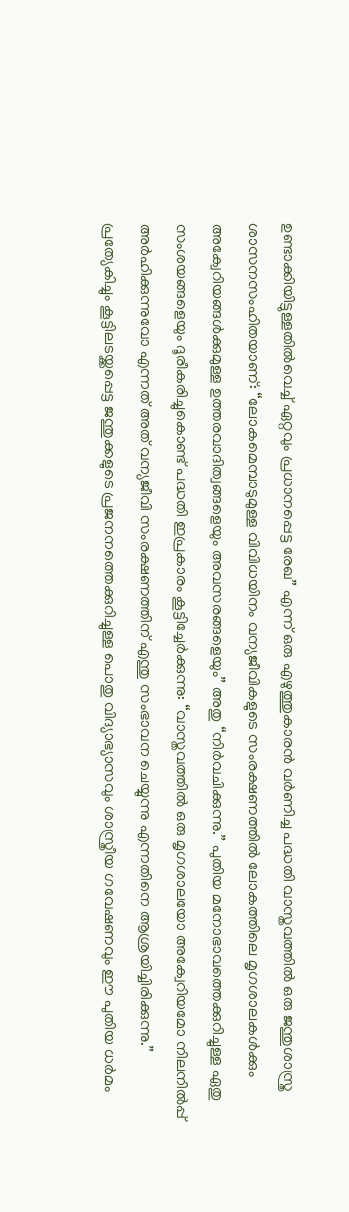ഉണ്ടാക്കിയിട്ടുള്ളതിൽവെച്ച് ഏറ്റവും പ്രധാനപ്പെട്ട രേഖ” എന്ന് ഒരു എഴുത്തുകാരൻ വർണിച്ച പദ്ധതി വാസ്തവത്തിൽ ഒരു ജന്തുശാസ്ത്ര ശാസനസംഹിതയാണ്: “ലോകമെമ്പാടുമുള്ള വിവിധയിനം വന്യജീവികളുടെ സംരക്ഷണത്തിൽ ലോകത്തിലെ മൃഗശാലകൾക്കും അക്വേറിയങ്ങൾക്കുമുള്ള ഉത്തരവാദിത്വങ്ങളെയും അവസരങ്ങളെയും” അതു “നിർവചിക്കുന്നു.” പുതിയ മനോഭാവത്തെക്കുറിച്ചുള്ള ഏതു സംശയങ്ങളെയും ദൂരീകരിച്ചുകൊണ്ട് പദ്ധതി ഇപ്രകാരം കൂട്ടിച്ചേർക്കുന്നു: “വാസ്തവത്തിൽ ഒരു മൃഗശാലയോ അക്വേറിയമോ നിലനിൽപ്പ് അർഹിക്കുന്നുവോ എന്നത് അത് വന്യജീവി സംരക്ഷണത്തിന് എന്തു സംഭാവന ചെയ്യുന്നു എന്നതിനെ ആശ്രയിച്ചിരിക്കുന്നു.”
പ്രത്യേകിച്ചും കൂട്ടിലടയ്ക്കപ്പെട്ട ജന്തുക്കളുടെ പ്രജനനത്തെക്കുറിച്ചുള്ള പൊതു വിദ്യാഭ്യാസവും ശാസ്ത്രീയ ഗവേഷണവും ഈ പുതിയ ധർമം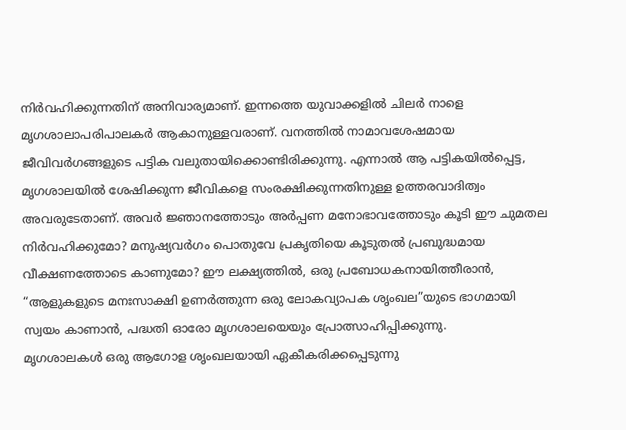നിർവഹിക്കുന്നതിന് അനിവാര്യമാണ്. ഇന്നത്തെ യുവാക്കളിൽ ചിലർ നാളെ മൃഗശാലാപരിപാലകർ ആകാനുള്ളവരാണ്. വനത്തിൽ നാമാവശേഷമായ ജീവിവർഗങ്ങളുടെ പട്ടിക വലുതായിക്കൊണ്ടിരിക്കുന്നു. എന്നാൽ ആ പട്ടികയിൽപ്പെട്ട, മൃഗശാലയിൽ ശേഷിക്കുന്ന ജീവികളെ സംരക്ഷിക്കുന്നതിനുള്ള ഉത്തരവാദിത്വം അവരുടേതാണ്. അവർ ജ്ഞാനത്തോടും അർപ്പണ മനോഭാവത്തോടും കൂടി ഈ ചുമതല നിർവഹിക്കുമോ? മനുഷ്യവർഗം പൊതുവേ പ്രകൃതിയെ കൂടുതൽ പ്രബുദ്ധമായ വീക്ഷണത്തോടെ കാണുമോ? ഈ ലക്ഷ്യത്തിൽ, ഒരു പ്രബോധകനായിത്തീരാൻ, “ആളുകളുടെ മനഃസാക്ഷി ഉണർത്തുന്ന ഒരു ലോകവ്യാപക ശൃംഖല”യുടെ ഭാഗമായി സ്വയം കാണാൻ, പദ്ധതി ഓരോ മൃഗശാലയെയും പ്രോത്സാഹിപ്പിക്കുന്നു.
മൃഗശാലകൾ ഒരു ആഗോള ശൃംഖലയായി ഏകീകരിക്കപ്പെടുന്നു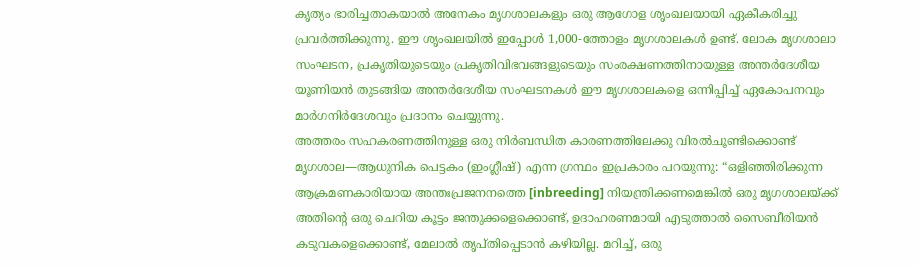കൃത്യം ഭാരിച്ചതാകയാൽ അനേകം മൃഗശാലകളും ഒരു ആഗോള ശൃംഖലയായി ഏകീകരിച്ചു പ്രവർത്തിക്കുന്നു. ഈ ശൃംഖലയിൽ ഇപ്പോൾ 1,000-ത്തോളം മൃഗശാലകൾ ഉണ്ട്. ലോക മൃഗശാലാ സംഘടന, പ്രകൃതിയുടെയും പ്രകൃതിവിഭവങ്ങളുടെയും സംരക്ഷണത്തിനായുള്ള അന്തർദേശീയ യൂണിയൻ തുടങ്ങിയ അന്തർദേശീയ സംഘടനകൾ ഈ മൃഗശാലകളെ ഒന്നിപ്പിച്ച് ഏകോപനവും മാർഗനിർദേശവും പ്രദാനം ചെയ്യുന്നു.
അത്തരം സഹകരണത്തിനുള്ള ഒരു നിർബന്ധിത കാരണത്തിലേക്കു വിരൽചൂണ്ടിക്കൊണ്ട് മൃഗശാല—ആധുനിക പെട്ടകം (ഇംഗ്ലീഷ്) എന്ന ഗ്രന്ഥം ഇപ്രകാരം പറയുന്നു: “ഒളിഞ്ഞിരിക്കുന്ന ആക്രമണകാരിയായ അന്തഃപ്രജനനത്തെ [inbreeding] നിയന്ത്രിക്കണമെങ്കിൽ ഒരു മൃഗശാലയ്ക്ക് അതിന്റെ ഒരു ചെറിയ കൂട്ടം ജന്തുക്കളെക്കൊണ്ട്, ഉദാഹരണമായി എടുത്താൽ സൈബീരിയൻ കടുവകളെക്കൊണ്ട്, മേലാൽ തൃപ്തിപ്പെടാൻ കഴിയില്ല. മറിച്ച്, ഒരു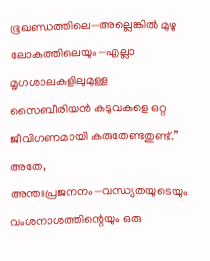ഭൂഖണ്ഡത്തിലെ—അല്ലെങ്കിൽ മുഴു ലോകത്തിലെയും—എല്ലാ മൃഗശാലകളിലുമുള്ള സൈബീരിയൻ കടുവകളെ ഒറ്റ ജീവിഗണമായി കരുതേണ്ടതുണ്ട്.” അതേ, അന്തഃപ്രജനനം—വന്ധ്യതയുടെയും വംശനാശത്തിന്റെയും ഒരു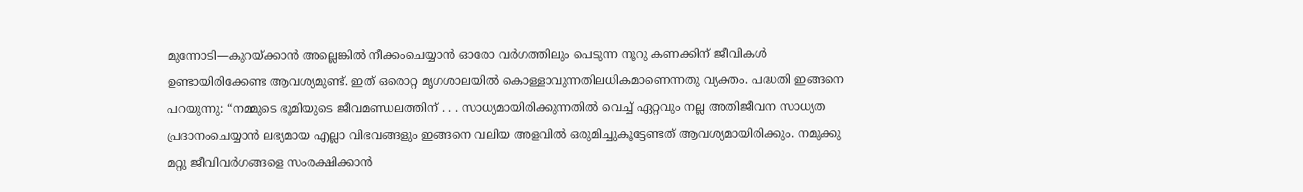മുന്നോടി—കുറയ്ക്കാൻ അല്ലെങ്കിൽ നീക്കംചെയ്യാൻ ഓരോ വർഗത്തിലും പെടുന്ന നൂറു കണക്കിന് ജീവികൾ ഉണ്ടായിരിക്കേണ്ട ആവശ്യമുണ്ട്. ഇത് ഒരൊറ്റ മൃഗശാലയിൽ കൊള്ളാവുന്നതിലധികമാണെന്നതു വ്യക്തം. പദ്ധതി ഇങ്ങനെ പറയുന്നു: “നമ്മുടെ ഭൂമിയുടെ ജീവമണ്ഡലത്തിന് . . . സാധ്യമായിരിക്കുന്നതിൽ വെച്ച് ഏറ്റവും നല്ല അതിജീവന സാധ്യത പ്രദാനംചെയ്യാൻ ലഭ്യമായ എല്ലാ വിഭവങ്ങളും ഇങ്ങനെ വലിയ അളവിൽ ഒരുമിച്ചുകൂട്ടേണ്ടത് ആവശ്യമായിരിക്കും. നമുക്കു മറ്റു ജീവിവർഗങ്ങളെ സംരക്ഷിക്കാൻ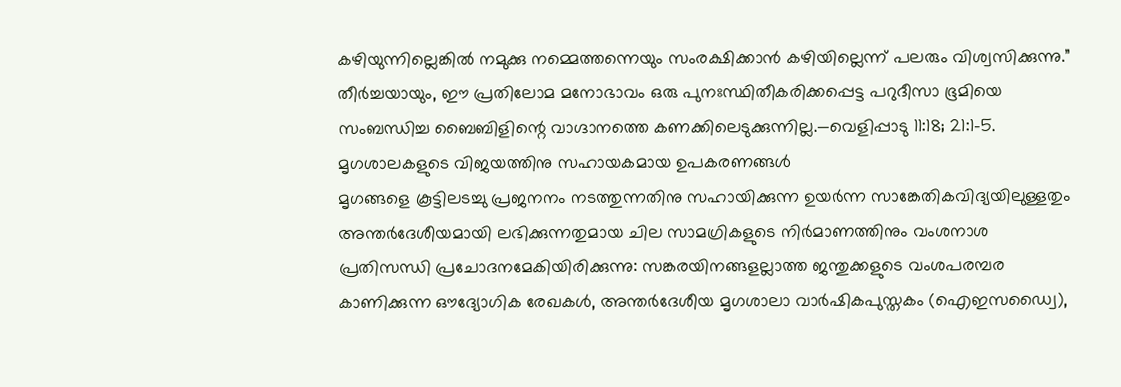കഴിയുന്നില്ലെങ്കിൽ നമുക്കു നമ്മെത്തന്നെയും സംരക്ഷിക്കാൻ കഴിയില്ലെന്ന് പലരും വിശ്വസിക്കുന്നു.” തീർച്ചയായും, ഈ പ്രതിലോമ മനോഭാവം ഒരു പുനഃസ്ഥിതീകരിക്കപ്പെട്ട പറുദീസാ ഭൂമിയെ സംബന്ധിച്ച ബൈബിളിന്റെ വാഗ്ദാനത്തെ കണക്കിലെടുക്കുന്നില്ല.—വെളിപ്പാടു 11:18; 21:1-5.
മൃഗശാലകളുടെ വിജയത്തിനു സഹായകമായ ഉപകരണങ്ങൾ
മൃഗങ്ങളെ കൂട്ടിലടച്ചു പ്രജനനം നടത്തുന്നതിനു സഹായിക്കുന്ന ഉയർന്ന സാങ്കേതികവിദ്യയിലുള്ളതും അന്തർദേശീയമായി ലഭിക്കുന്നതുമായ ചില സാമഗ്രികളുടെ നിർമാണത്തിനും വംശനാശ പ്രതിസന്ധി പ്രചോദനമേകിയിരിക്കുന്നു: സങ്കരയിനങ്ങളല്ലാത്ത ജന്തുക്കളുടെ വംശപരമ്പര കാണിക്കുന്ന ഔദ്യോഗിക രേഖകൾ, അന്തർദേശീയ മൃഗശാലാ വാർഷികപുസ്തകം (ഐഇസഡ്വൈ),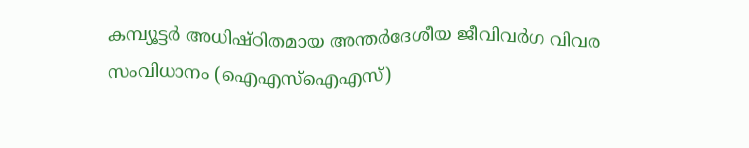കമ്പ്യൂട്ടർ അധിഷ്ഠിതമായ അന്തർദേശീയ ജീവിവർഗ വിവര സംവിധാനം (ഐഎസ്ഐഎസ്)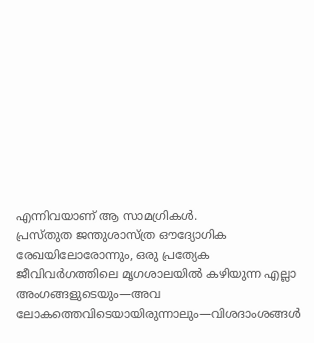എന്നിവയാണ് ആ സാമഗ്രികൾ.
പ്രസ്തുത ജന്തുശാസ്ത്ര ഔദ്യോഗിക രേഖയിലോരോന്നും, ഒരു പ്രത്യേക ജീവിവർഗത്തിലെ മൃഗശാലയിൽ കഴിയുന്ന എല്ലാ അംഗങ്ങളുടെയും—അവ ലോകത്തെവിടെയായിരുന്നാലും—വിശദാംശങ്ങൾ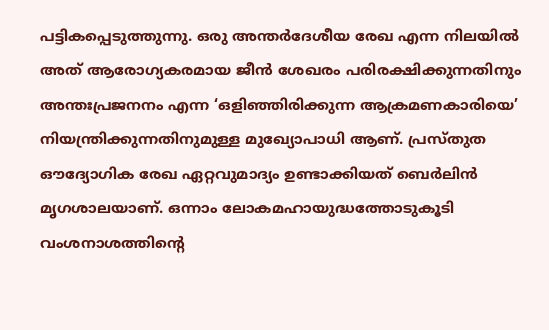പട്ടികപ്പെടുത്തുന്നു. ഒരു അന്തർദേശീയ രേഖ എന്ന നിലയിൽ അത് ആരോഗ്യകരമായ ജീൻ ശേഖരം പരിരക്ഷിക്കുന്നതിനും അന്തഃപ്രജനനം എന്ന ‘ഒളിഞ്ഞിരിക്കുന്ന ആക്രമണകാരിയെ’ നിയന്ത്രിക്കുന്നതിനുമുള്ള മുഖ്യോപാധി ആണ്. പ്രസ്തുത ഔദ്യോഗിക രേഖ ഏറ്റവുമാദ്യം ഉണ്ടാക്കിയത് ബെർലിൻ മൃഗശാലയാണ്. ഒന്നാം ലോകമഹായുദ്ധത്തോടുകൂടി വംശനാശത്തിന്റെ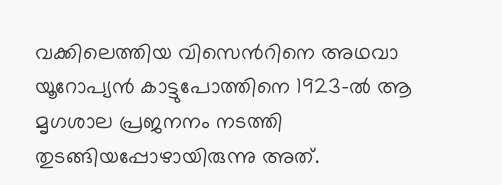വക്കിലെത്തിയ വിസെൻറിനെ അഥവാ യൂറോപ്യൻ കാട്ടുപോത്തിനെ 1923-ൽ ആ മൃഗശാല പ്രജനനം നടത്തി തുടങ്ങിയപ്പോഴായിരുന്നു അത്.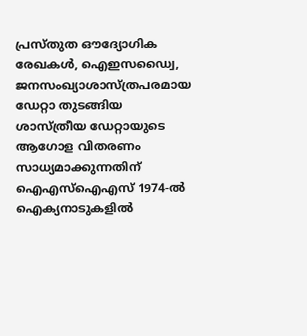പ്രസ്തുത ഔദ്യോഗിക രേഖകൾ, ഐഇസഡ്വൈ, ജനസംഖ്യാശാസ്ത്രപരമായ ഡേറ്റാ തുടങ്ങിയ ശാസ്ത്രീയ ഡേറ്റായുടെ ആഗോള വിതരണം സാധ്യമാക്കുന്നതിന് ഐഎസ്ഐഎസ് 1974-ൽ ഐക്യനാടുകളിൽ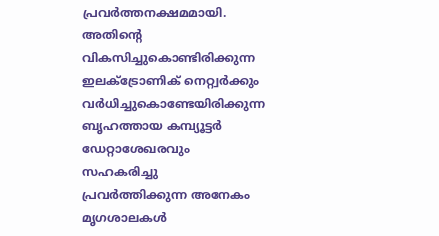പ്രവർത്തനക്ഷമമായി. അതിന്റെ വികസിച്ചുകൊണ്ടിരിക്കുന്ന ഇലക്ട്രോണിക് നെറ്റ്വർക്കും വർധിച്ചുകൊണ്ടേയിരിക്കുന്ന ബൃഹത്തായ കമ്പ്യൂട്ടർ ഡേറ്റാശേഖരവും സഹകരിച്ചു പ്രവർത്തിക്കുന്ന അനേകം മൃഗശാലകൾ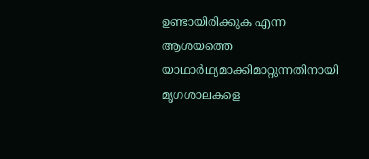ഉണ്ടായിരിക്കുക എന്ന ആശയത്തെ യാഥാർഥ്യമാക്കിമാറ്റുന്നതിനായി മൃഗശാലകളെ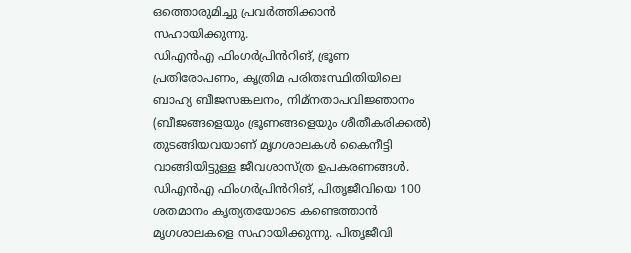ഒത്തൊരുമിച്ചു പ്രവർത്തിക്കാൻ സഹായിക്കുന്നു.
ഡിഎൻഎ ഫിംഗർപ്രിൻറിങ്, ഭ്രൂണ പ്രതിരോപണം, കൃത്രിമ പരിതഃസ്ഥിതിയിലെ ബാഹ്യ ബീജസങ്കലനം, നിമ്നതാപവിജ്ഞാനം (ബീജങ്ങളെയും ഭ്രൂണങ്ങളെയും ശീതീകരിക്കൽ) തുടങ്ങിയവയാണ് മൃഗശാലകൾ കൈനീട്ടി വാങ്ങിയിട്ടുള്ള ജീവശാസ്ത്ര ഉപകരണങ്ങൾ. ഡിഎൻഎ ഫിംഗർപ്രിൻറിങ്, പിതൃജീവിയെ 100 ശതമാനം കൃത്യതയോടെ കണ്ടെത്താൻ മൃഗശാലകളെ സഹായിക്കുന്നു. പിതൃജീവി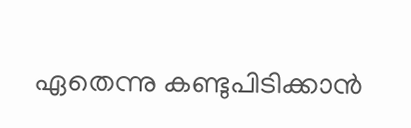ഏതെന്നു കണ്ടുപിടിക്കാൻ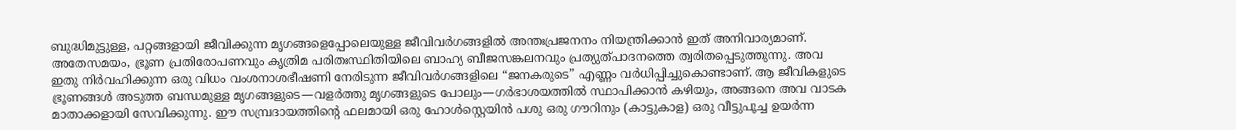ബുദ്ധിമുട്ടുള്ള, പറ്റങ്ങളായി ജീവിക്കുന്ന മൃഗങ്ങളെപ്പോലെയുള്ള ജീവിവർഗങ്ങളിൽ അന്തഃപ്രജനനം നിയന്ത്രിക്കാൻ ഇത് അനിവാര്യമാണ്. അതേസമയം, ഭ്രൂണ പ്രതിരോപണവും കൃത്രിമ പരിതഃസ്ഥിതിയിലെ ബാഹ്യ ബീജസങ്കലനവും പ്രത്യുത്പാദനത്തെ ത്വരിതപ്പെടുത്തുന്നു. അവ ഇതു നിർവഹിക്കുന്ന ഒരു വിധം വംശനാശഭീഷണി നേരിടുന്ന ജീവിവർഗങ്ങളിലെ “ജനകരുടെ” എണ്ണം വർധിപ്പിച്ചുകൊണ്ടാണ്. ആ ജീവികളുടെ ഭ്രൂണങ്ങൾ അടുത്ത ബന്ധമുള്ള മൃഗങ്ങളുടെ—വളർത്തു മൃഗങ്ങളുടെ പോലും—ഗർഭാശയത്തിൽ സ്ഥാപിക്കാൻ കഴിയും, അങ്ങനെ അവ വാടക മാതാക്കളായി സേവിക്കുന്നു. ഈ സമ്പ്രദായത്തിന്റെ ഫലമായി ഒരു ഹോൾസ്റ്റെയിൻ പശു ഒരു ഗൗറിനും (കാട്ടുകാള) ഒരു വീട്ടുപൂച്ച ഉയർന്ന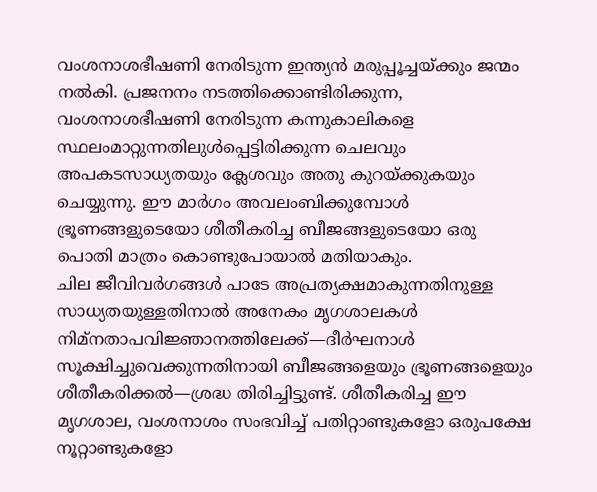വംശനാശഭീഷണി നേരിടുന്ന ഇന്ത്യൻ മരുപ്പൂച്ചയ്ക്കും ജന്മം നൽകി. പ്രജനനം നടത്തിക്കൊണ്ടിരിക്കുന്ന, വംശനാശഭീഷണി നേരിടുന്ന കന്നുകാലികളെ സ്ഥലംമാറ്റുന്നതിലുൾപ്പെട്ടിരിക്കുന്ന ചെലവും അപകടസാധ്യതയും ക്ലേശവും അതു കുറയ്ക്കുകയും ചെയ്യുന്നു. ഈ മാർഗം അവലംബിക്കുമ്പോൾ ഭ്രൂണങ്ങളുടെയോ ശീതീകരിച്ച ബീജങ്ങളുടെയോ ഒരു പൊതി മാത്രം കൊണ്ടുപോയാൽ മതിയാകും.
ചില ജീവിവർഗങ്ങൾ പാടേ അപ്രത്യക്ഷമാകുന്നതിനുള്ള സാധ്യതയുള്ളതിനാൽ അനേകം മൃഗശാലകൾ നിമ്നതാപവിജ്ഞാനത്തിലേക്ക്—ദീർഘനാൾ സൂക്ഷിച്ചുവെക്കുന്നതിനായി ബീജങ്ങളെയും ഭ്രൂണങ്ങളെയും ശീതീകരിക്കൽ—ശ്രദ്ധ തിരിച്ചിട്ടുണ്ട്. ശീതീകരിച്ച ഈ മൃഗശാല, വംശനാശം സംഭവിച്ച് പതിറ്റാണ്ടുകളോ ഒരുപക്ഷേ നൂറ്റാണ്ടുകളോ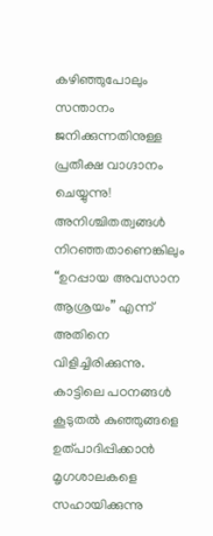കഴിഞ്ഞുപോലും സന്താനം ജനിക്കുന്നതിനുള്ള പ്രതീക്ഷ വാഗ്ദാനം ചെയ്യുന്നു! അനിശ്ചിതത്വങ്ങൾ നിറഞ്ഞതാണെങ്കിലും “ഉറപ്പായ അവസാന ആശ്രയം” എന്ന് അതിനെ വിളിച്ചിരിക്കുന്നു.
കാട്ടിലെ പഠനങ്ങൾ കൂടുതൽ കുഞ്ഞുങ്ങളെ ഉത്പാദിപ്പിക്കാൻ മൃഗശാലകളെ സഹായിക്കുന്നു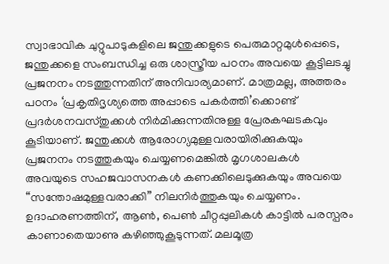സ്വാഭാവിക ചുറ്റുപാടുകളിലെ ജന്തുക്കളുടെ പെരുമാറ്റമുൾപ്പെടെ, ജന്തുക്കളെ സംബന്ധിച്ച ഒരു ശാസ്ത്രീയ പഠനം അവയെ കൂട്ടിലടച്ചു പ്രജനനം നടത്തുന്നതിന് അനിവാര്യമാണ്. മാത്രമല്ല, അത്തരം പഠനം ‘പ്രകൃതിദൃശ്യത്തെ അപ്പാടെ പകർത്തി’ക്കൊണ്ട് പ്രദർശനവസ്തുക്കൾ നിർമിക്കുന്നതിനുള്ള പ്രേരകഘടകവും കൂടിയാണ്. ജന്തുക്കൾ ആരോഗ്യമുള്ളവരായിരിക്കുകയും പ്രജനനം നടത്തുകയും ചെയ്യണമെങ്കിൽ മൃഗശാലകൾ അവയുടെ സഹജവാസനകൾ കണക്കിലെടുക്കുകയും അവയെ “സന്തോഷമുള്ളവരാക്കി” നിലനിർത്തുകയും ചെയ്യണം.
ഉദാഹരണത്തിന്, ആൺ, പെൺ ചീറ്റപ്പുലികൾ കാട്ടിൽ പരസ്പരം കാണാതെയാണു കഴിഞ്ഞുകൂടുന്നത്. മലമൂത്ര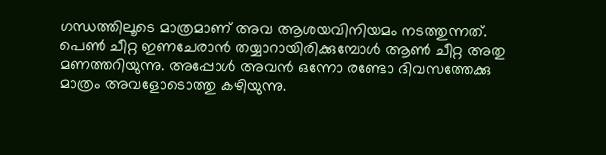ഗന്ധത്തിലൂടെ മാത്രമാണ് അവ ആശയവിനിയമം നടത്തുന്നത്. പെൺ ചീറ്റ ഇണചേരാൻ തയ്യാറായിരിക്കുമ്പോൾ ആൺ ചീറ്റ അതു മണത്തറിയുന്നു. അപ്പോൾ അവൻ ഒന്നോ രണ്ടോ ദിവസത്തേക്കു മാത്രം അവളോടൊത്തു കഴിയുന്നു.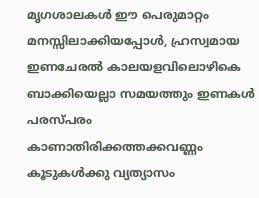മൃഗശാലകൾ ഈ പെരുമാറ്റം മനസ്സിലാക്കിയപ്പോൾ, ഹ്രസ്വമായ ഇണചേരൽ കാലയളവിലൊഴികെ ബാക്കിയെല്ലാ സമയത്തും ഇണകൾ പരസ്പരം കാണാതിരിക്കത്തക്കവണ്ണം കൂടുകൾക്കു വ്യത്യാസം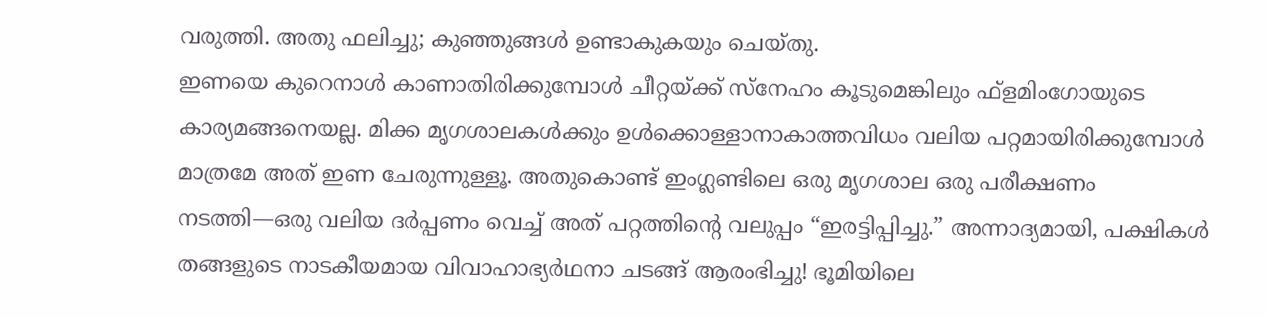വരുത്തി. അതു ഫലിച്ചു; കുഞ്ഞുങ്ങൾ ഉണ്ടാകുകയും ചെയ്തു.
ഇണയെ കുറെനാൾ കാണാതിരിക്കുമ്പോൾ ചീറ്റയ്ക്ക് സ്നേഹം കൂടുമെങ്കിലും ഫ്ളമിംഗോയുടെ കാര്യമങ്ങനെയല്ല. മിക്ക മൃഗശാലകൾക്കും ഉൾക്കൊള്ളാനാകാത്തവിധം വലിയ പറ്റമായിരിക്കുമ്പോൾ മാത്രമേ അത് ഇണ ചേരുന്നുള്ളൂ. അതുകൊണ്ട് ഇംഗ്ലണ്ടിലെ ഒരു മൃഗശാല ഒരു പരീക്ഷണം നടത്തി—ഒരു വലിയ ദർപ്പണം വെച്ച് അത് പറ്റത്തിന്റെ വലുപ്പം “ഇരട്ടിപ്പിച്ചു.” അന്നാദ്യമായി, പക്ഷികൾ തങ്ങളുടെ നാടകീയമായ വിവാഹാഭ്യർഥനാ ചടങ്ങ് ആരംഭിച്ചു! ഭൂമിയിലെ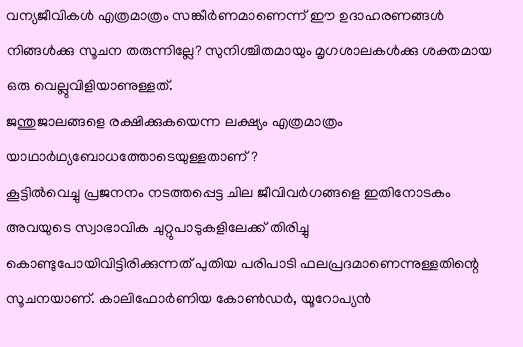വന്യജീവികൾ എത്രമാത്രം സങ്കീർണമാണെന്ന് ഈ ഉദാഹരണങ്ങൾ നിങ്ങൾക്കു സൂചന തരുന്നില്ലേ? സുനിശ്ചിതമായും മൃഗശാലകൾക്കു ശക്തമായ ഒരു വെല്ലുവിളിയാണുള്ളത്.
ജന്തുജാലങ്ങളെ രക്ഷിക്കുകയെന്ന ലക്ഷ്യം എത്രമാത്രം യാഥാർഥ്യബോധത്തോടെയുള്ളതാണ്?
കൂട്ടിൽവെച്ചു പ്രജനനം നടത്തപ്പെട്ട ചില ജീവിവർഗങ്ങളെ ഇതിനോടകം അവയുടെ സ്വാഭാവിക ചുറ്റുപാടുകളിലേക്ക് തിരിച്ചു കൊണ്ടുപോയിവിട്ടിരിക്കുന്നത് പുതിയ പരിപാടി ഫലപ്രദമാണെന്നുള്ളതിന്റെ സൂചനയാണ്. കാലിഫോർണിയ കോൺഡർ, യൂറോപ്യൻ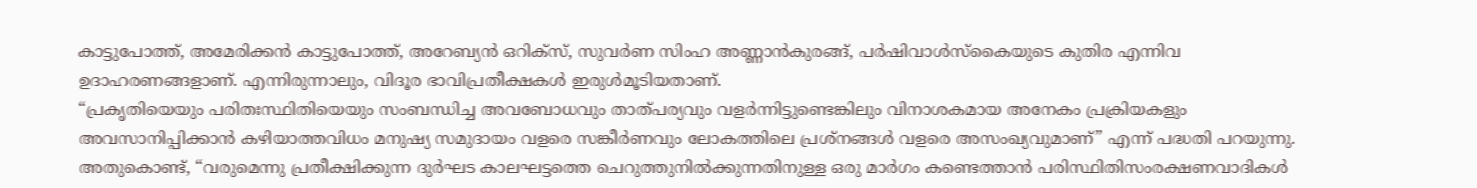കാട്ടുപോത്ത്, അമേരിക്കൻ കാട്ടുപോത്ത്, അറേബ്യൻ ഒറിക്സ്, സുവർണ സിംഹ അണ്ണാൻകുരങ്ങ്, പർഷിവാൾസ്കൈയുടെ കുതിര എന്നിവ ഉദാഹരണങ്ങളാണ്. എന്നിരുന്നാലും, വിദൂര ഭാവിപ്രതീക്ഷകൾ ഇരുൾമൂടിയതാണ്.
“പ്രകൃതിയെയും പരിതഃസ്ഥിതിയെയും സംബന്ധിച്ച അവബോധവും താത്പര്യവും വളർന്നിട്ടുണ്ടെങ്കിലും വിനാശകമായ അനേകം പ്രക്രിയകളും അവസാനിപ്പിക്കാൻ കഴിയാത്തവിധം മനുഷ്യ സമുദായം വളരെ സങ്കീർണവും ലോകത്തിലെ പ്രശ്നങ്ങൾ വളരെ അസംഖ്യവുമാണ്” എന്ന് പദ്ധതി പറയുന്നു. അതുകൊണ്ട്, “വരുമെന്നു പ്രതീക്ഷിക്കുന്ന ദുർഘട കാലഘട്ടത്തെ ചെറുത്തുനിൽക്കുന്നതിനുള്ള ഒരു മാർഗം കണ്ടെത്താൻ പരിസ്ഥിതിസംരക്ഷണവാദികൾ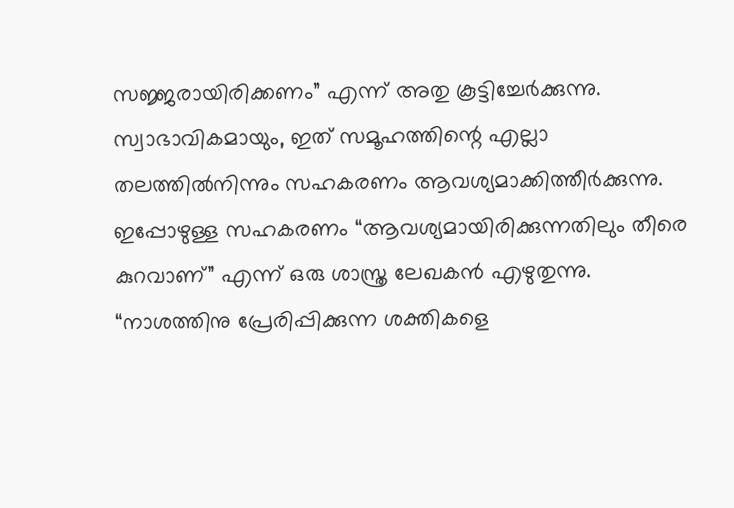സജ്ജരായിരിക്കണം” എന്ന് അതു കൂട്ടിച്ചേർക്കുന്നു. സ്വാഭാവികമായും, ഇത് സമൂഹത്തിന്റെ എല്ലാ തലത്തിൽനിന്നും സഹകരണം ആവശ്യമാക്കിത്തീർക്കുന്നു. ഇപ്പോഴുള്ള സഹകരണം “ആവശ്യമായിരിക്കുന്നതിലും തീരെ കുറവാണ്” എന്ന് ഒരു ശാസ്ത്ര ലേഖകൻ എഴുതുന്നു. “നാശത്തിനു പ്രേരിപ്പിക്കുന്ന ശക്തികളെ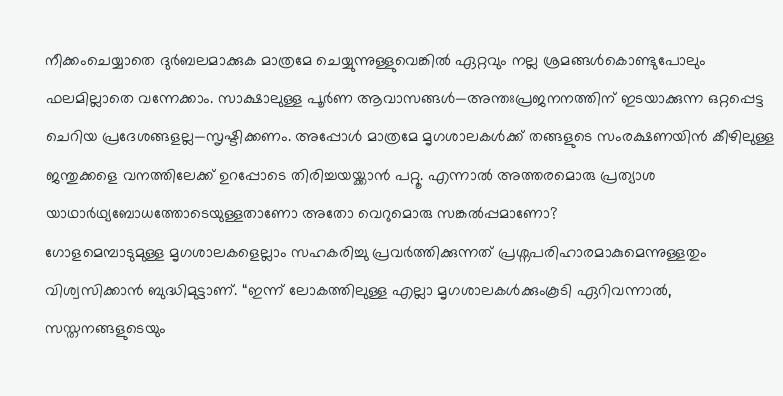നീക്കംചെയ്യാതെ ദുർബലമാക്കുക മാത്രമേ ചെയ്യുന്നുള്ളുവെങ്കിൽ ഏറ്റവും നല്ല ശ്രമങ്ങൾകൊണ്ടുപോലും ഫലമില്ലാതെ വന്നേക്കാം. സാക്ഷാലുള്ള പൂർണ ആവാസങ്ങൾ—അന്തഃപ്രജനനത്തിന് ഇടയാക്കുന്ന ഒറ്റപ്പെട്ട ചെറിയ പ്രദേശങ്ങളല്ല—സൃഷ്ടിക്കണം. അപ്പോൾ മാത്രമേ മൃഗശാലകൾക്ക് തങ്ങളുടെ സംരക്ഷണയിൻ കീഴിലുള്ള ജന്തുക്കളെ വനത്തിലേക്ക് ഉറപ്പോടെ തിരിച്ചയയ്ക്കാൻ പറ്റൂ. എന്നാൽ അത്തരമൊരു പ്രത്യാശ യാഥാർഥ്യബോധത്തോടെയുള്ളതാണോ അതോ വെറുമൊരു സങ്കൽപ്പമാണോ?
ഗോളമെമ്പാടുമുള്ള മൃഗശാലകളെല്ലാം സഹകരിച്ചു പ്രവർത്തിക്കുന്നത് പ്രശ്നപരിഹാരമാകുമെന്നുള്ളതും വിശ്വസിക്കാൻ ബുദ്ധിമുട്ടാണ്. “ഇന്ന് ലോകത്തിലുള്ള എല്ലാ മൃഗശാലകൾക്കുംകൂടി ഏറിവന്നാൽ, സസ്തനങ്ങളുടെയും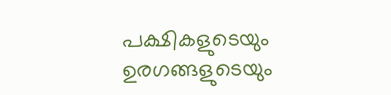പക്ഷികളുടെയും ഉരഗങ്ങളുടെയും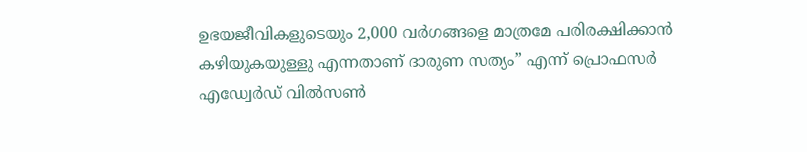ഉഭയജീവികളുടെയും 2,000 വർഗങ്ങളെ മാത്രമേ പരിരക്ഷിക്കാൻ കഴിയുകയുള്ളു എന്നതാണ് ദാരുണ സത്യം” എന്ന് പ്രൊഫസർ എഡ്വേർഡ് വിൽസൺ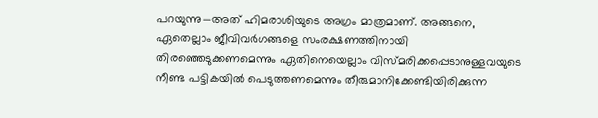പറയുന്നു—അത് ഹിമരാശിയുടെ അഗ്രം മാത്രമാണ്. അങ്ങനെ, ഏതെല്ലാം ജീവിവർഗങ്ങളെ സംരക്ഷണത്തിനായി തിരഞ്ഞെടുക്കണമെന്നും ഏതിനെയെല്ലാം വിസ്മരിക്കപ്പെടാനുള്ളവയുടെ നീണ്ട പട്ടികയിൽ പെടുത്തണമെന്നും തീരുമാനിക്കേണ്ടിയിരിക്കുന്ന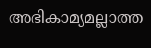അഭികാമ്യമല്ലാത്ത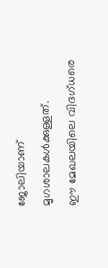ജോലിയാണ് മൃഗശാലകൾക്കുള്ളത്.
ഈ മേഖലയിലെ വിദഗ്ധരെ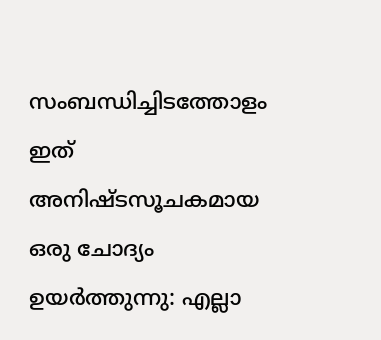സംബന്ധിച്ചിടത്തോളം ഇത് അനിഷ്ടസൂചകമായ ഒരു ചോദ്യം ഉയർത്തുന്നു: എല്ലാ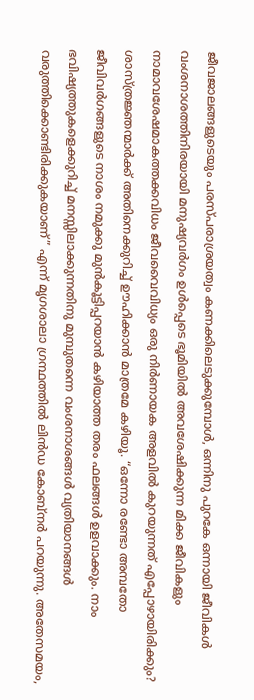ജീവജാലങ്ങളുടെയും പരസ്പരാശ്രയത്വം കണക്കിലെടുക്കുമ്പോൾ, ഒന്നിനു പുറകേ ഒന്നായി ജീവികൾ വംശനാശത്തിനിരയായി മനുഷ്യവർഗം ഉൾപ്പെടെ ഭൂമിയിൽ അവശേഷിക്കുന്ന മിക്ക ജീവികളും നാമാവശേഷമാകത്തക്കവിധം ജീവവൈവിധ്യം ഒരു നിർണായക അളവിൽ കുറയുന്നത് എപ്പോഴായിരിക്കും? ശാസ്ത്രജ്ഞന്മാർക്ക് അതിനെക്കുറിച്ച് ഊഹിക്കാൻ മാത്രമേ കഴിയൂ. “ഒന്നോ രണ്ടോ അമ്പതോ ജീവിവർഗങ്ങളുടെ നാശം നമുക്കു മുൻകൂട്ടിപ്പറയാൻ കഴിയാത്ത തരം ഫലങ്ങൾ ഉളവാക്കും. നാം ഭവിഷ്യത്തുകളെക്കുറിച്ച് മനസ്സിലാക്കുന്നതിനു മുമ്പുതന്നെ വംശനാശങ്ങൾ വ്യതിയാനങ്ങൾ വരുത്തിക്കൊണ്ടിരിക്കുകയാണ്” എന്ന് മൃഗശാലാ ഗ്രന്ഥത്തിൽ ലിൻഡ കോബ്നർ പറയുന്നു. അതേസമയം,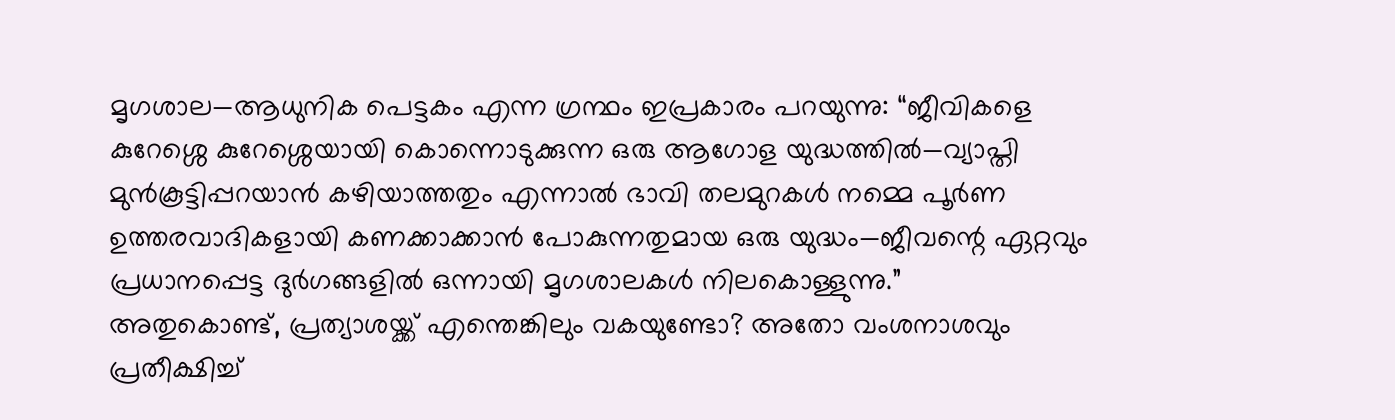മൃഗശാല—ആധുനിക പെട്ടകം എന്ന ഗ്രന്ഥം ഇപ്രകാരം പറയുന്നു: “ജീവികളെ കുറേശ്ശെ കുറേശ്ശെയായി കൊന്നൊടുക്കുന്ന ഒരു ആഗോള യുദ്ധത്തിൽ—വ്യാപ്തി മുൻകൂട്ടിപ്പറയാൻ കഴിയാത്തതും എന്നാൽ ഭാവി തലമുറകൾ നമ്മെ പൂർണ ഉത്തരവാദികളായി കണക്കാക്കാൻ പോകുന്നതുമായ ഒരു യുദ്ധം—ജീവന്റെ ഏറ്റവും പ്രധാനപ്പെട്ട ദുർഗങ്ങളിൽ ഒന്നായി മൃഗശാലകൾ നിലകൊള്ളുന്നു.”
അതുകൊണ്ട്, പ്രത്യാശയ്ക്ക് എന്തെങ്കിലും വകയുണ്ടോ? അതോ വംശനാശവും പ്രതീക്ഷിച്ച്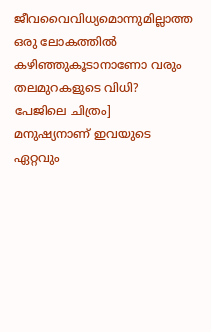ജീവവൈവിധ്യമൊന്നുമില്ലാത്ത ഒരു ലോകത്തിൽ കഴിഞ്ഞുകൂടാനാണോ വരും തലമുറകളുടെ വിധി?
പേജിലെ ചിത്രം]
മനുഷ്യനാണ് ഇവയുടെ ഏറ്റവും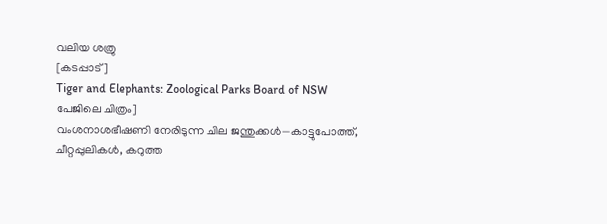വലിയ ശത്രു
[കടപ്പാട്]
Tiger and Elephants: Zoological Parks Board of NSW
പേജിലെ ചിത്രം]
വംശനാശഭീഷണി നേരിടുന്ന ചില ജന്തുക്കൾ—കാട്ടുപോത്ത്, ചീറ്റപ്പുലികൾ, കറുത്ത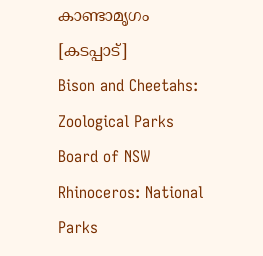കാണ്ടാമൃഗം
[കടപ്പാട്]
Bison and Cheetahs: Zoological Parks Board of NSW
Rhinoceros: National Parks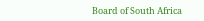Board of South Africa